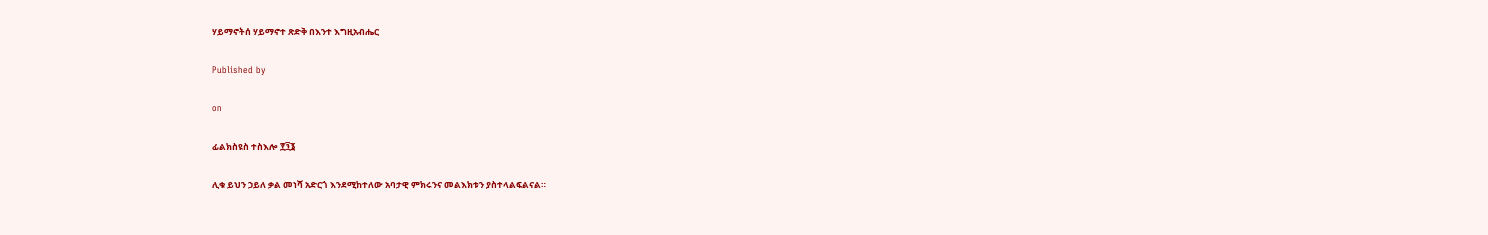ሃይማኖትሰ ሃይማኖተ ጽድቅ በእንተ እግዚአብሔር

Published by

on

ፊልክስዩስ ተስእሎ ፻፺፮

ሊቁ ይህን ኃይለ ቃል መነሻ አድርጎ እንደሚከተለው አባታዊ ምክሩንና መልእክቱን ያስተላልፍልናል።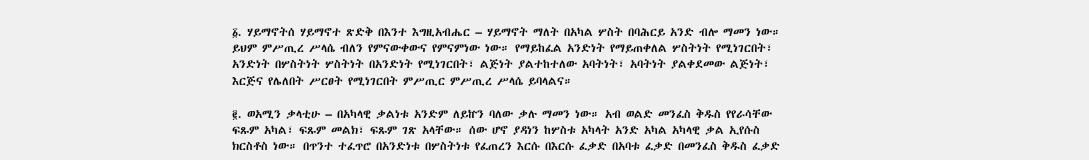፩. ሃይማኖትሰ ሃይማኖተ ጽድቅ በእንተ እግዚአብሔር – ሃይማኖት ማለት በአካል ሦስት በባሕርይ አንድ ብሎ ማመን ነው። ይህም ምሥጢረ ሥላሴ ብለን የምናውቀውና የምናምነው ነው። የማይከፈል አንድነት የማይጠቀለል ሦስትነት የሚነገርበት፣ አንድነት በሦስትነት ሦስትነት በአንድነት የሚነገርበት፣ ልጅነት ያልተከተለው አባትነት፣ አባትነት ያልቀደመው ልጅነት፣ እርጅና የሌለበት ሥርፀት የሚነገርበት ምሥጢር ምሥጢረ ሥላሴ ይባላልና።

፪. ወአሚን ቃላቲሁ – በአካላዊ ቃልነቱ አንድም ለይኵን ባለው ቃሉ ማመን ነው። አብ ወልድ መንፈስ ቅዱስ የየራሳቸው ፍጹም አካል፣ ፍጹም መልክ፣ ፍጹም ገጽ አላቸው። ሰው ሆኖ ያዳነን ከሦስቱ አካላት አንድ አካል አካላዊ ቃል ኢየሱስ ክርስቶስ ነው። በጥንተ ተፈጥሮ በአንድነቱ በሦስትነቱ የፈጠረን እርሱ በእርሱ ፈቃድ በአባቱ ፈቃድ በመንፈስ ቅዱስ ፈቃድ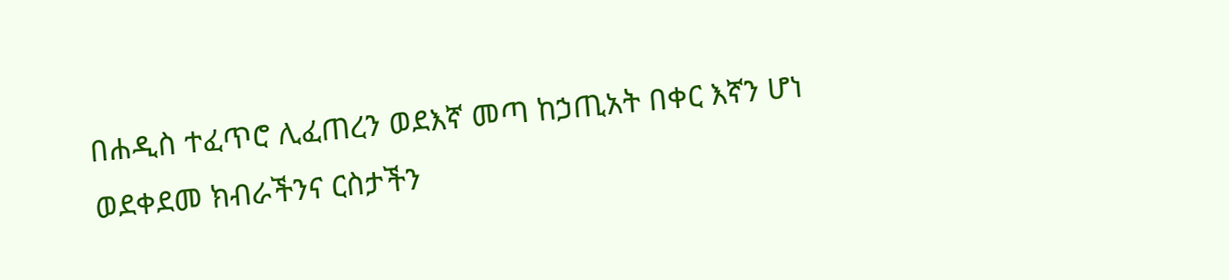በሐዲስ ተፈጥሮ ሊፈጠረን ወደእኛ መጣ ከኃጢአት በቀር እኛን ሆነ ወደቀደመ ክብራችንና ርስታችን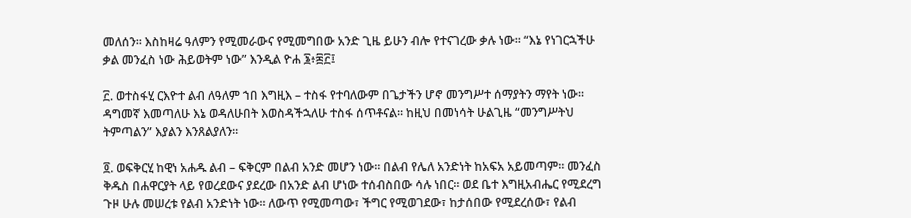መለሰን። እስከዛሬ ዓለምን የሚመራውና የሚመግበው አንድ ጊዜ ይሁን ብሎ የተናገረው ቃሉ ነው። “እኔ የነገርኋችሁ ቃል መንፈስ ነው ሕይወትም ነው” እንዲል ዮሐ ፮፥፷፫፤

፫. ወተስፋሂ ርእዮተ ልብ ለዓለም ኀበ እግዚእ – ተስፋ የተባለውም በጌታችን ሆኖ መንግሥተ ሰማያትን ማየት ነው። ዳግመኛ እመጣለሁ እኔ ወዳለሁበት እወስዳችኋለሁ ተስፋ ሰጥቶናል። ከዚህ በመነሳት ሁልጊዜ “መንግሥትህ ትምጣልን” እያልን እንጸልያለን።

፬. ወፍቅርሂ ከዊነ አሐዱ ልብ – ፍቅርም በልብ አንድ መሆን ነው። በልብ የሌለ አንድነት ከአፍአ አይመጣም። መንፈስ ቅዱስ በሐዋርያት ላይ የወረደውና ያደረው በአንድ ልብ ሆነው ተሰብስበው ሳሉ ነበር። ወደ ቤተ እግዚአብሔር የሚደረግ ጉዞ ሁሉ መሠረቱ የልብ አንድነት ነው። ለውጥ የሚመጣው፣ ችግር የሚወገደው፣ ከታሰበው የሚደረሰው፣ የልብ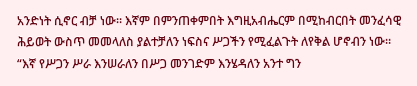አንድነት ሲኖር ብቻ ነው። እኛም በምንጠቀምበት እግዚአብሔርም በሚከብርበት መንፈሳዊ ሕይወት ውስጥ መመላለስ ያልተቻለን ነፍስና ሥጋችን የሚፈልጉት ለየቅል ሆኖብን ነው። “እኛ የሥጋን ሥራ እንሠራለን በሥጋ መንገድም እንሄዳለን አንተ ግን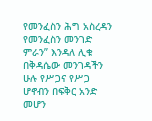የመንፈስን ሕግ አስረዳን የመንፈስን መንገድ ምራን” እንዳለ ሊቁ በቅዳሴው መንገዳችን ሁሉ የሥጋና የሥጋ ሆኖብን በፍቅር አንድ መሆን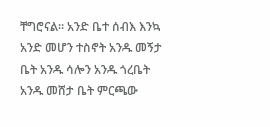ቸግሮናል። አንድ ቤተ ሰብእ እንኳ አንድ መሆን ተስኖት አንዱ መኝታ ቤት አንዱ ሳሎን አንዱ ጎረቤት አንዱ መሸታ ቤት ምርጫው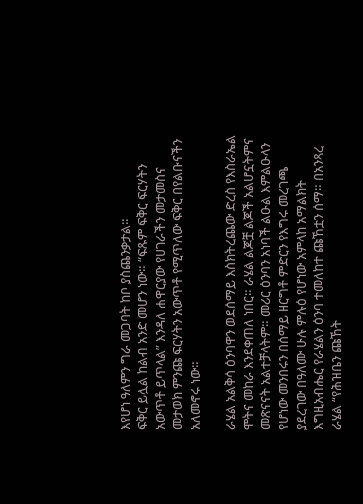እየሆነ ዓለምን ግራ መጋባት ከቦ ያስጨንቃታል።
ፍቅር ይሏል ከልብ አንድ መሆን ነው። “ፍጹም ፍቅር ፍርሃትን አውጥቶ ይጥላል” እንዳለ ሐዋርያው የሀገራችን መታመስና መታወክ ምንጩ ፍርሃትን አውጥቶ የሚጥለው ፍቅር በየልቡናችን አለመኖሩ ነው።

ራሄል አልቅሳ ዕንባዋን ወደሰማይ እስክትረጨው ድረስ የእስራኤል ሞትና መከራ እንደቀጠለ ነበር። ራሄል ልጆቿ ልጆች አልሆኗትምና መጽናናት አልተቻላትም። መሪር ዕንባን አነባች ልዑል እምልዑላን የሆነው መንበሩን በሰማይ ዘርግቶ ምድርን የእግሩ መረገጫ ያደረገው በዓለሙ ሁሉ ምሉዕ የሆነው አምላከ አማልክት እግዚአብሔር የራሄልን ዕንባ ተመለከተ ጩኸቷን ሰማ። በአንጻረ ራሄል “የሕዝቤን ጩኸት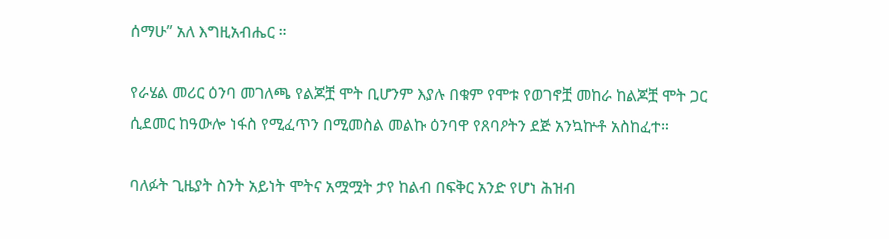ሰማሁ” አለ እግዚአብሔር ።

የራሄል መሪር ዕንባ መገለጫ የልጆቿ ሞት ቢሆንም እያሉ በቁም የሞቱ የወገኖቿ መከራ ከልጆቿ ሞት ጋር ሲደመር ከዓውሎ ነፋስ የሚፈጥን በሚመስል መልኩ ዕንባዋ የጸባዖትን ደጅ አንኳኵቶ አስከፈተ።

ባለፉት ጊዜያት ስንት አይነት ሞትና አሟሟት ታየ ከልብ በፍቅር አንድ የሆነ ሕዝብ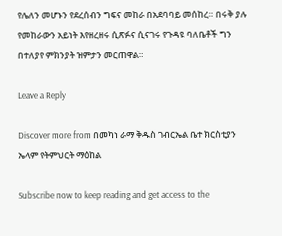የሌለን መሆኑን የደረሰብን ግፍና መከራ በአደባባይ መሰከረ። በሩቅ ያሉ የመከራውን አይነት እየዘረዘሩ ሲጽፉና ሲናገሩ የጉዳዩ ባለቤቶች ግን በተለያየ ምክንያት ዝምታን መርጠዋል።

Leave a Reply

Discover more from በመካነ ራማ ቅዱስ ገብርኤል ቤተ ክርስቲያን ኤላም የትምህርት ማዕከል

Subscribe now to keep reading and get access to the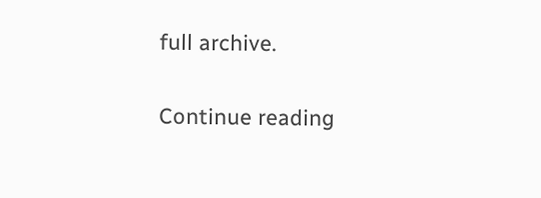full archive.

Continue reading